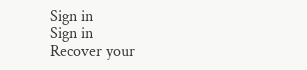Sign in
Sign in
Recover your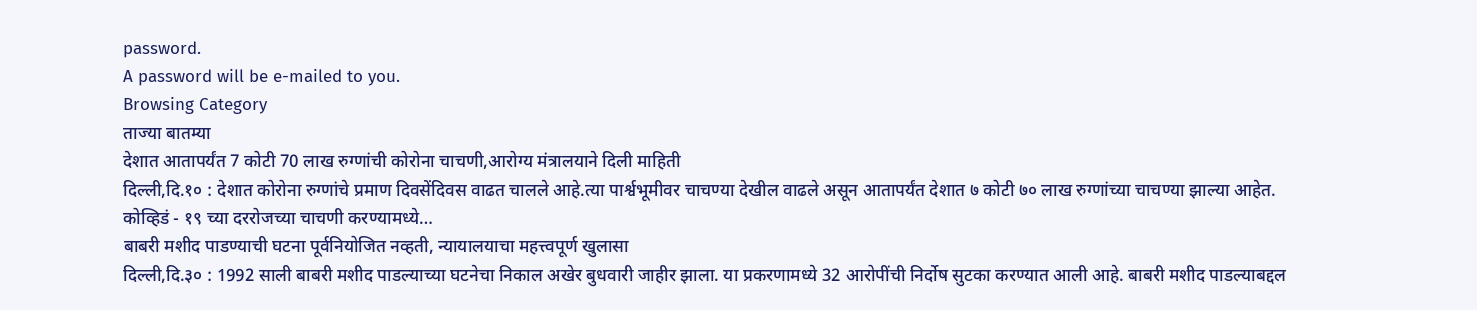password.
A password will be e-mailed to you.
Browsing Category
ताज्या बातम्या
देशात आतापर्यंत 7 कोटी 70 लाख रुग्णांची कोरोना चाचणी,आरोग्य मंत्रालयाने दिली माहिती
दिल्ली,दि.१० : देशात कोरोना रुग्णांचे प्रमाण दिवसेंदिवस वाढत चालले आहे.त्या पार्श्वभूमीवर चाचण्या देखील वाढले असून आतापर्यंत देशात ७ कोटी ७० लाख रुग्णांच्या चाचण्या झाल्या आहेत.
कोव्हिडं - १९ च्या दररोजच्या चाचणी करण्यामध्ये…
बाबरी मशीद पाडण्याची घटना पूर्वनियोजित नव्हती, न्यायालयाचा महत्त्वपूर्ण खुलासा
दिल्ली,दि.३० : 1992 साली बाबरी मशीद पाडल्याच्या घटनेचा निकाल अखेर बुधवारी जाहीर झाला. या प्रकरणामध्ये 32 आरोपींची निर्दोष सुटका करण्यात आली आहे. बाबरी मशीद पाडल्याबद्दल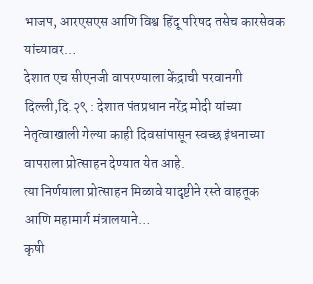भाजप, आरएसएस आणि विश्व हिंदू परिषद तसेच कारसेवक यांच्यावर…
देशात एच सीएनजी वापरण्याला केंद्राची परवानगी
दिल्ली,दि.२९ : देशात पंतप्रधान नरेंद्र मोदी यांच्या नेतृत्वाखाली गेल्या काही दिवसांपासून स्वच्छ इंधनाच्या वापराला प्रोत्साहन देण्यात येत आहे.
त्या निर्णयाला प्रोत्साहन मिळावे यादृष्टीने रस्ते वाहतूक आणि महामार्ग मंत्रालयाने…
कृषी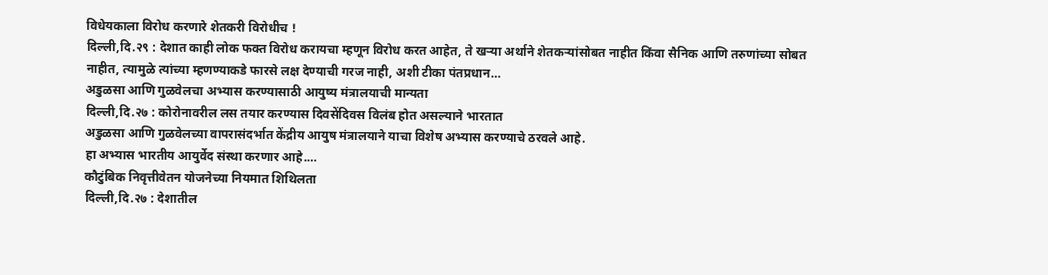विधेयकाला विरोध करणारे शेतकरी विरोधीच !
दिल्ली,दि.२९ : देशात काही लोक फक्त विरोध करायचा म्हणून विरोध करत आहेत, ते खऱ्या अर्थाने शेतकऱ्यांसोबत नाहीत किंवा सैनिक आणि तरुणांच्या सोबत नाहीत, त्यामुळे त्यांच्या म्हणण्याकडे फारसे लक्ष देण्याची गरज नाही, अशी टीका पंतप्रधान…
अडुळसा आणि गुळवेलचा अभ्यास करण्यासाठी आयुष्य मंत्रालयाची मान्यता
दिल्ली,दि.२७ : कोरोनावरील लस तयार करण्यास दिवसेंदिवस विलंब होत असल्याने भारतात
अडुळसा आणि गुळवेलच्या वापरासंदर्भात केंद्रीय आयुष मंत्रालयाने याचा विशेष अभ्यास करण्याचे ठरवले आहे.
हा अभ्यास भारतीय आयुर्वेद संस्था करणार आहे.…
कौटुंबिक निवृत्तीवेतन योजनेच्या नियमात शिथिलता
दिल्ली,दि.२७ : देशातील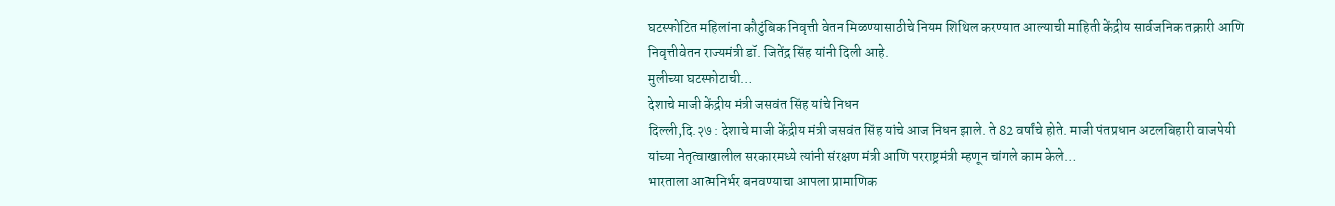घटस्फोटित महिलांना कौटुंबिक निवृत्ती वेतन मिळण्यासाठीचे नियम शिथिल करण्यात आल्याची माहिती केंद्रीय सार्वजनिक तक्रारी आणि निवृत्तीवेतन राज्यमंत्री डॉ. जितेंद्र सिंह यांनी दिली आहे.
मुलीच्या घटस्फोटाची…
देशाचे माजी केंद्रीय मंत्री जसवंत सिंह यांचे निधन
दिल्ली,दि.२७ : देशाचे माजी केंद्रीय मंत्री जसवंत सिंह यांचे आज निधन झाले. ते 82 वर्षांचे होते. माजी पंतप्रधान अटलबिहारी वाजपेयी यांच्या नेतृत्वाखालील सरकारमध्ये त्यांनी संरक्षण मंत्री आणि परराष्ट्रमंत्री म्हणून चांगले काम केले…
भारताला आत्मनिर्भर बनवण्याचा आपला प्रामाणिक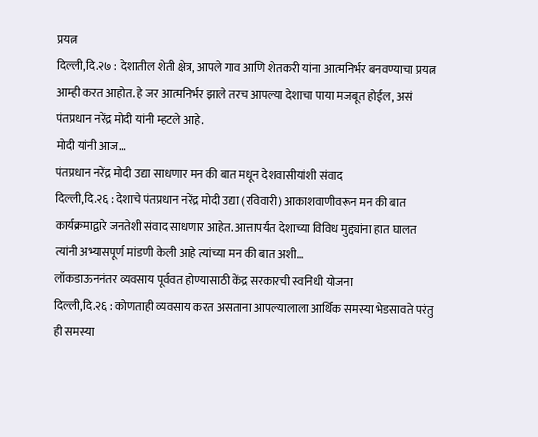प्रयत्न
दिल्ली,दि.२७ : देशातील शेती क्षेत्र, आपले गाव आणि शेतकरी यांना आत्मनिर्भर बनवण्याचा प्रयत्न आम्ही करत आहोत. हे जर आत्मनिर्भर झाले तरच आपल्या देशाचा पाया मजबूत होईल, असं पंतप्रधान नरेंद्र मोदी यांनी म्हटले आहे.
मोदी यांनी आज…
पंतप्रधान नरेंद्र मोदी उद्या साधणार मन की बात मधून देशवासीयांशी संवाद
दिल्ली,दि.२६ : देशाचे पंतप्रधान नरेंद्र मोदी उद्या (रविवारी) आकाशवाणीवरून मन की बात कार्यक्रमाद्वारे जनतेशी संवाद साधणार आहेत. आत्तापर्यंत देशाच्या विविध मुद्द्यांना हात घालत त्यांनी अभ्यासपूर्ण मांडणी केली आहे त्यांच्या मन की बात अशी…
लॉकडाऊननंतर व्यवसाय पूर्ववत होण्यासाठी केंद्र सरकारची स्वनिधी योजना
दिल्ली,दि.२६ : कोणताही व्यवसाय करत असताना आपल्यालाला आर्थिक समस्या भेडसावते परंतु ही समस्या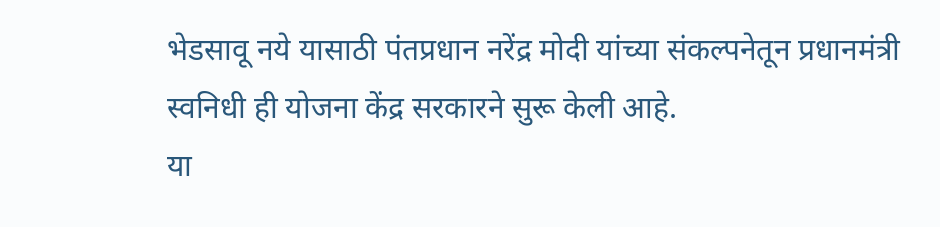भेडसावू नये यासाठी पंतप्रधान नरेंद्र मोदी यांच्या संकल्पनेतून प्रधानमंत्री स्वनिधी ही योजना केंद्र सरकारने सुरू केली आहे.
या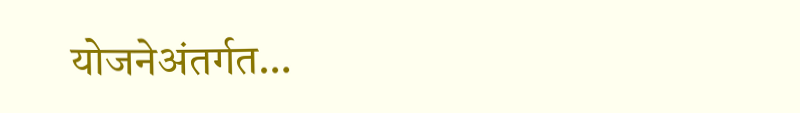योजनेअंतर्गत…